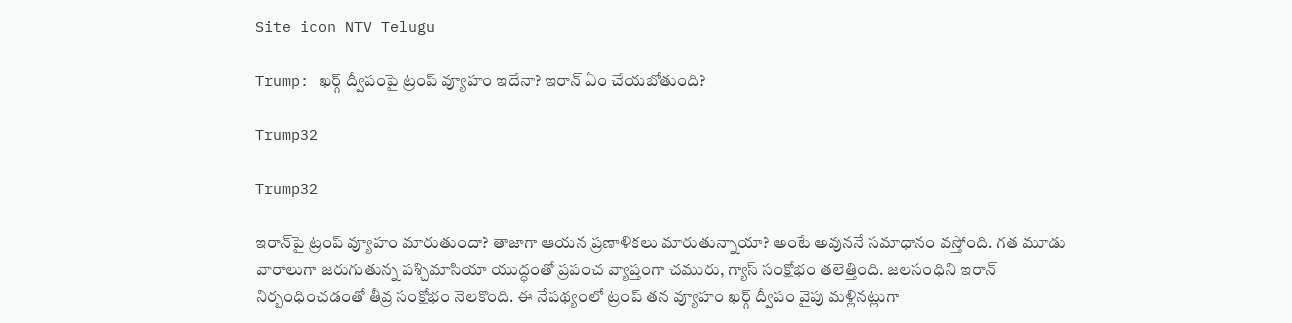Site icon NTV Telugu

Trump: ఖర్గ్ ద్వీపంపై ట్రంప్ వ్యూహం ఇదేనా? ఇరాన్ ఏం చేయబోతుంది?

Trump32

Trump32

ఇరాన్‌పై ట్రంప్ వ్యూహం మారుతుందా? తాజాగా ఆయన ప్రణాళికలు మారుతున్నాయా? అంటే అవుననే సమాధానం వస్తోంది. గత మూడు వారాలుగా జరుగుతున్న పశ్చిమాసియా యుద్ధంతో ప్రపంచ వ్యాప్తంగా చమురు, గ్యాస్ సంక్షోభం తలెత్తింది. జలసంధిని ఇరాన్ నిర్బంధించడంతో తీవ్ర సంక్షోభం నెలకొంది. ఈ నేపథ్యంలో ట్రంప్ తన వ్యూహం ఖర్గ్ ద్వీపం వైపు మళ్లినట్లుగా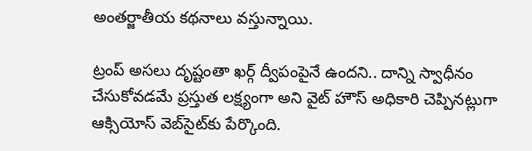అంతర్జాతీయ కథనాలు వస్తున్నాయి.

ట్రంప్ అసలు దృష్టంతా ఖర్గ్ ద్వీపంపైనే ఉందని.. దాన్ని స్వాధీనం చేసుకోవడమే ప్రస్తుత లక్ష్యంగా అని వైట్ హౌస్ అధికారి చెప్పినట్లుగా ఆక్సియోస్ వెబ్‌సైట్‌కు పేర్కొంది.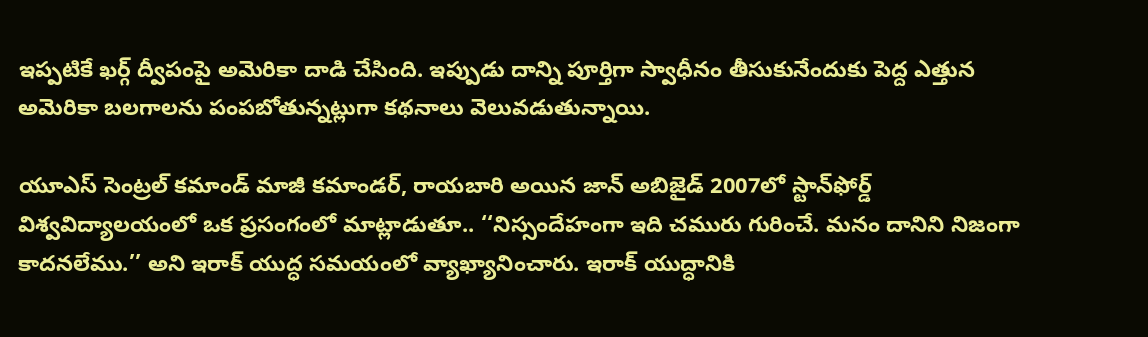ఇప్పటికే ఖర్గ్ ద్వీపంపై అమెరికా దాడి చేసింది. ఇప్పుడు దాన్ని పూర్తిగా స్వాధీనం తీసుకునేందుకు పెద్ద ఎత్తున అమెరికా బలగాలను పంపబోతున్నట్లుగా కథనాలు వెలువడుతున్నాయి.

యూఎస్ సెంట్రల్ కమాండ్ మాజీ కమాండర్, రాయబారి అయిన జాన్ అబిజైడ్ 2007లో స్టాన్‌ఫోర్డ్ విశ్వవిద్యాలయంలో ఒక ప్రసంగంలో మాట్లాడుతూ.. ‘‘నిస్సందేహంగా ఇది చమురు గురించే. మనం దానిని నిజంగా కాదనలేము.’’ అని ఇరాక్ యుద్ధ సమయంలో వ్యాఖ్యానించారు. ఇరాక్ యుద్ధానికి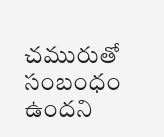చమురుతో సంబంధం ఉందని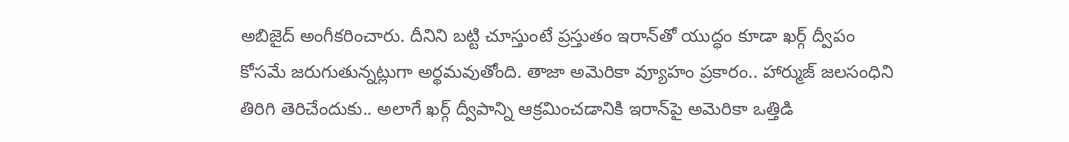అబిజైద్ అంగీకరించారు. దీనిని బట్టి చూస్తుంటే ప్రస్తుతం ఇరాన్‌తో యుద్ధం కూడా ఖర్గ్ ద్వీపం కోసమే జరుగుతున్నట్లుగా అర్థమవుతోంది. తాజా అమెరికా వ్యూహం ప్రకారం.. హార్ముజ్ జలసంధిని తిరిగి తెరిచేందుకు.. అలాగే ఖర్గ్ ద్వీపాన్ని ఆక్రమించడానికి ఇరాన్‌పై అమెరికా ఒత్తిడి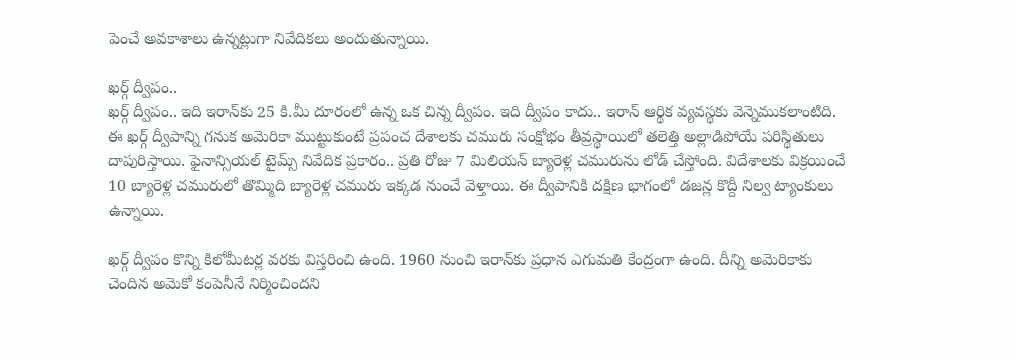పెంచే అవకాశాలు ఉన్నట్లుగా నివేదికలు అందుతున్నాయి.

ఖర్గ్ ద్వీపం..
ఖర్గ్ ద్వీపం.. ఇది ఇరాన్‌కు 25 కి.మీ దూరంలో ఉన్న ఒక చిన్న ద్వీపం. ఇది ద్వీపం కాదు.. ఇరాన్ ఆర్థిక వ్యవస్థకు వెన్నెముకలాంటిది. ఈ ఖర్గ్ ద్వీపాన్ని గనుక అమెరికా ముట్టుకుంటే ప్రపంచ దేశాలకు చమురు సంక్షోభం తీవ్రస్థాయిలో తలెత్తి అల్లాడిపోయే పరిస్థితులు దాపురిస్తాయి. ఫైనాన్సియల్ టైమ్స్ నివేదిక ప్రకారం.. ప్రతి రోజు 7 మిలియన్ బ్యారెళ్ల చమురును లోడ్ చేస్తోంది. విదేశాలకు విక్రయించే 10 బ్యారెళ్ల చమురులో తొమ్మిది బ్యారెళ్ల చమురు ఇక్కడ నుంచే వెళ్తాయి. ఈ ద్వీపానికి దక్షిణ భాగంలో డజన్ల కొద్దీ నిల్వ ట్యాంకులు ఉన్నాయి.

ఖర్గ్ ద్వీపం కొన్ని కిలోమీటర్ల వరకు విస్తరించి ఉంది. 1960 నుంచి ఇరాన్‌కు ప్రధాన ఎగుమతి కేంద్రంగా ఉంది. దీన్ని అమెరికాకు చెందిన అమెకో కంపెనీనే నిర్మించిందని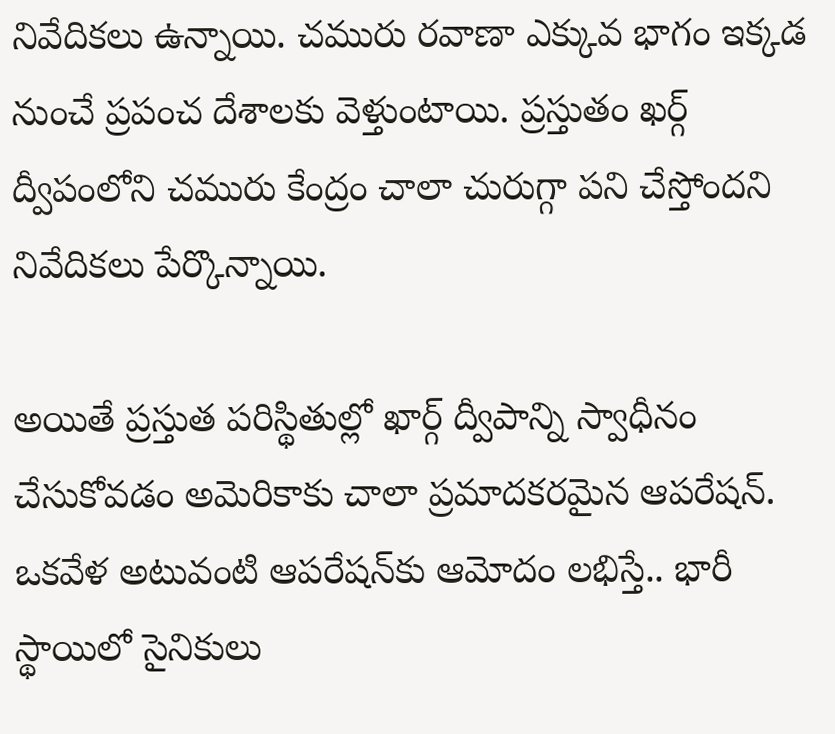నివేదికలు ఉన్నాయి. చమురు రవాణా ఎక్కువ భాగం ఇక్కడ నుంచే ప్రపంచ దేశాలకు వెళ్తుంటాయి. ప్రస్తుతం ఖర్గ్ ద్వీపంలోని చమురు కేంద్రం చాలా చురుగ్గా పని చేస్తోందని నివేదికలు పేర్కొన్నాయి.

అయితే ప్రస్తుత పరిస్థితుల్లో ఖార్గ్ ద్వీపాన్ని స్వాధీనం చేసుకోవడం అమెరికాకు చాలా ప్రమాదకరమైన ఆపరేషన్. ఒకవేళ అటువంటి ఆపరేషన్‌కు ఆమోదం లభిస్తే.. భారీ స్థాయిలో సైనికులు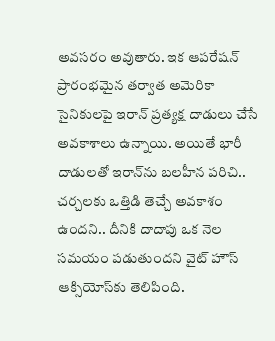అవసరం అవుతారు. ఇక ఆపరేషన్ ప్రారంభమైన తర్వాత అమెరికా సైనికులపై ఇరాన్ ప్రత్యక్ష దాడులు చేసే అవకాశాలు ఉన్నాయి. అయితే భారీ దాడులతో ఇరాన్‌ను బలహీన పరిచి.. చర్చలకు ఒత్తిడి తెచ్చే అవకాశం ఉందని.. దీనికి దాదాపు ఒక నెల సమయం పడుతుందని వైట్ హౌస్ ఆక్సియోస్‌కు తెలిపింది.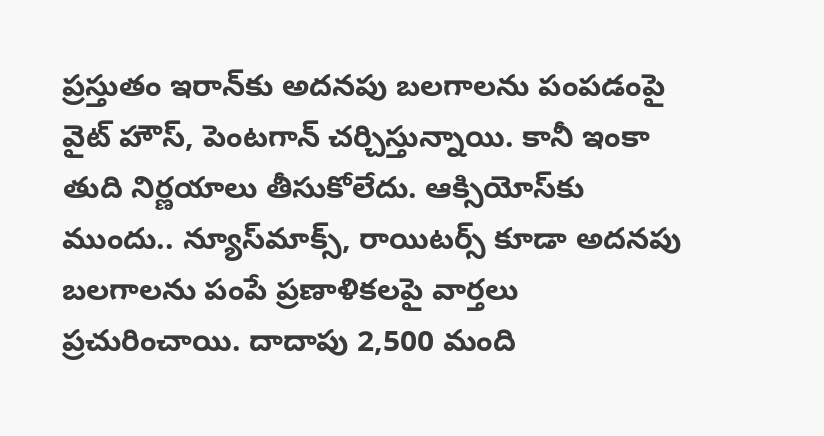ప్రస్తుతం ఇరాన్‌కు అదనపు బలగాలను పంపడంపై వైట్ హౌస్, పెంటగాన్ చర్చిస్తున్నాయి. కానీ ఇంకా తుది నిర్ణయాలు తీసుకోలేదు. ఆక్సియోస్‌కు ముందు.. న్యూస్‌మాక్స్, రాయిటర్స్ కూడా అదనపు బలగాలను పంపే ప్రణాళికలపై వార్తలు ప్రచురించాయి. దాదాపు 2,500 మంది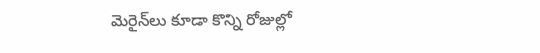మెరైన్‌లు కూడా కొన్ని రోజుల్లో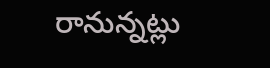రానున్నట్లు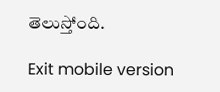తెలుస్తోంది.

Exit mobile version